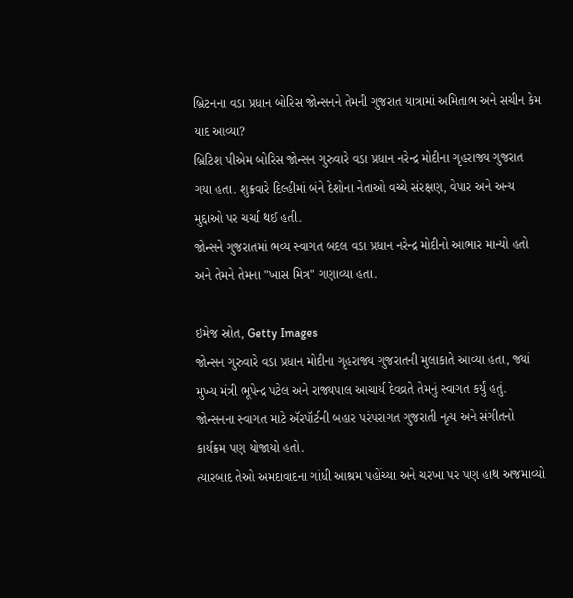બ્રિટનના વડા પ્રધાન બોરિસ જોન્સનને તેમની ગુજરાત યાત્રામાં અમિતાભ અને સચીન કેમ યાદ આવ્યા?
બ્રિટિશ પીએમ બોરિસ જોન્સન ગુરુવારે વડા પ્રધાન નરેન્દ્ર મોદીના ગૃહરાજ્ય ગુજરાત ગયા હતા. શુક્રવારે દિલ્હીમાં બંને દેશોના નેતાઓ વચ્ચે સંરક્ષણ, વેપાર અને અન્ય મુદ્દાઓ પર ચર્ચા થઈ હતી.
જોન્સને ગુજરાતમાં ભવ્ય સ્વાગત બદલ વડા પ્રધાન નરેન્દ્ર મોદીનો આભાર માન્યો હતો અને તેમને તેમના "ખાસ મિત્ર" ગણાવ્યા હતા.

ઇમેજ સ્રોત, Getty Images
જોન્સન ગુરુવારે વડા પ્રધાન મોદીના ગૃહરાજ્ય ગુજરાતની મુલાકાતે આવ્યા હતા, જ્યાં મુખ્ય મંત્રી ભૂપેન્દ્ર પટેલ અને રાજ્યપાલ આચાર્ય દેવવ્રતે તેમનું સ્વાગત કર્યું હતું.
જોન્સનના સ્વાગત માટે ઍરપૉર્ટની બહાર પરંપરાગત ગુજરાતી નૃત્ય અને સંગીતનો કાર્યક્રમ પણ યોજાયો હતો.
ત્યારબાદ તેઓ અમદાવાદના ગાંધી આશ્રમ પહોંચ્યા અને ચરખા પર પણ હાથ અજમાવ્યો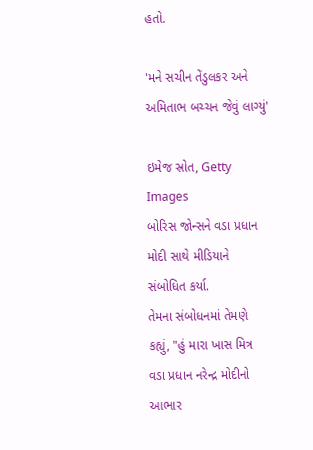હતો.

'મને સચીન તેંડુલકર અને અમિતાભ બચ્ચન જેવું લાગ્યું'

ઇમેજ સ્રોત, Getty Images
બોરિસ જોન્સને વડા પ્રધાન મોદી સાથે મીડિયાને સંબોધિત કર્યા.
તેમના સંબોધનમાં તેમણે કહ્યું, "હું મારા ખાસ મિત્ર વડા પ્રધાન નરેન્દ્ર મોદીનો આભાર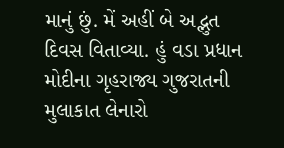માનું છું. મેં અહીં બે અદ્ભુત દિવસ વિતાવ્યા. હું વડા પ્રધાન મોદીના ગૃહરાજ્ય ગુજરાતની મુલાકાત લેનારો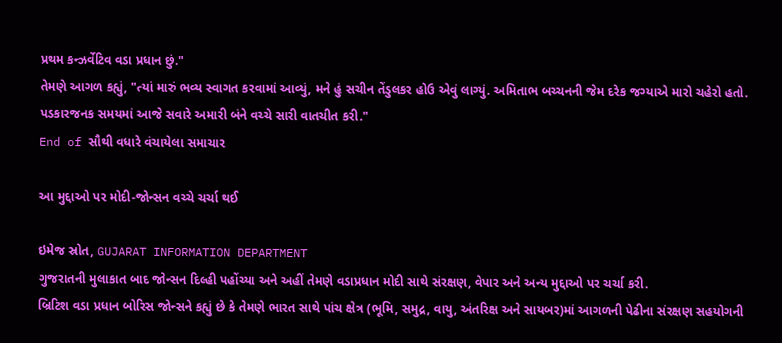પ્રથમ કન્ઝર્વેટિવ વડા પ્રધાન છું."
તેમણે આગળ કહ્યું, "ત્યાં મારું ભવ્ય સ્વાગત કરવામાં આવ્યું, મને હું સચીન તેંડુલકર હોઉ એવું લાગ્યું. અમિતાભ બચ્ચનની જેમ દરેક જગ્યાએ મારો ચહેરો હતો. પડકારજનક સમયમાં આજે સવારે અમારી બંને વચ્ચે સારી વાતચીત કરી."
End of સૌથી વધારે વંચાયેલા સમાચાર

આ મુદ્દાઓ પર મોદી-જોન્સન વચ્ચે ચર્ચા થઈ

ઇમેજ સ્રોત, GUJARAT INFORMATION DEPARTMENT
ગુજરાતની મુલાકાત બાદ જોન્સન દિલ્હી પહોંચ્યા અને અહીં તેમણે વડાપ્રધાન મોદી સાથે સંરક્ષણ, વેપાર અને અન્ય મુદ્દાઓ પર ચર્ચા કરી.
બ્રિટિશ વડા પ્રધાન બોરિસ જોન્સને કહ્યું છે કે તેમણે ભારત સાથે પાંચ ક્ષેત્ર (ભૂમિ, સમુદ્ર, વાયુ, અંતરિક્ષ અને સાયબર)માં આગળની પેઢીના સંરક્ષણ સહયોગની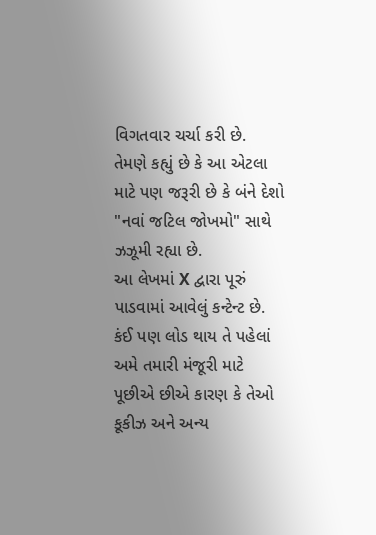વિગતવાર ચર્ચા કરી છે.
તેમણે કહ્યું છે કે આ એટલા માટે પણ જરૂરી છે કે બંને દેશો "નવાં જટિલ જોખમો" સાથે ઝઝૂમી રહ્યા છે.
આ લેખમાં X દ્વારા પૂરું પાડવામાં આવેલું કન્ટેન્ટ છે. કંઈ પણ લોડ થાય તે પહેલાં અમે તમારી મંજૂરી માટે પૂછીએ છીએ કારણ કે તેઓ કૂકીઝ અને અન્ય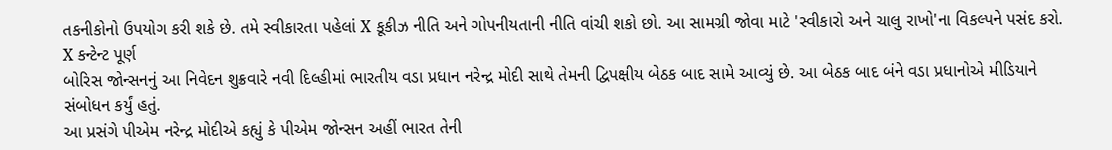તકનીકોનો ઉપયોગ કરી શકે છે. તમે સ્વીકારતા પહેલાં X કૂકીઝ નીતિ અને ગોપનીયતાની નીતિ વાંચી શકો છો. આ સામગ્રી જોવા માટે 'સ્વીકારો અને ચાલુ રાખો'ના વિકલ્પને પસંદ કરો.
X કન્ટેન્ટ પૂર્ણ
બોરિસ જોન્સનનું આ નિવેદન શુક્રવારે નવી દિલ્હીમાં ભારતીય વડા પ્રધાન નરેન્દ્ર મોદી સાથે તેમની દ્વિપક્ષીય બેઠક બાદ સામે આવ્યું છે. આ બેઠક બાદ બંને વડા પ્રધાનોએ મીડિયાને સંબોધન કર્યું હતું.
આ પ્રસંગે પીએમ નરેન્દ્ર મોદીએ કહ્યું કે પીએમ જોન્સન અહીં ભારત તેની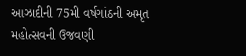આઝાદીની 75મી વર્ષગાંઠની અમૃત મહોત્સવની ઉજવણી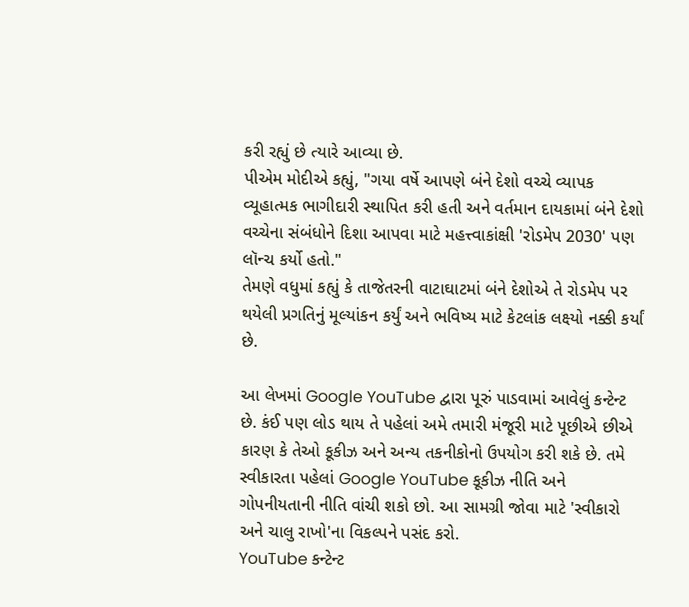કરી રહ્યું છે ત્યારે આવ્યા છે.
પીએમ મોદીએ કહ્યું, "ગયા વર્ષે આપણે બંને દેશો વચ્ચે વ્યાપક વ્યૂહાત્મક ભાગીદારી સ્થાપિત કરી હતી અને વર્તમાન દાયકામાં બંને દેશો વચ્ચેના સંબંધોને દિશા આપવા માટે મહત્ત્વાકાંક્ષી 'રોડમેપ 2030' પણ લૉન્ચ કર્યો હતો."
તેમણે વધુમાં કહ્યું કે તાજેતરની વાટાઘાટમાં બંને દેશોએ તે રોડમેપ પર થયેલી પ્રગતિનું મૂલ્યાંકન કર્યું અને ભવિષ્ય માટે કેટલાંક લક્ષ્યો નક્કી કર્યાં છે.

આ લેખમાં Google YouTube દ્વારા પૂરું પાડવામાં આવેલું કન્ટેન્ટ છે. કંઈ પણ લોડ થાય તે પહેલાં અમે તમારી મંજૂરી માટે પૂછીએ છીએ કારણ કે તેઓ કૂકીઝ અને અન્ય તકનીકોનો ઉપયોગ કરી શકે છે. તમે સ્વીકારતા પહેલાં Google YouTube કૂકીઝ નીતિ અને ગોપનીયતાની નીતિ વાંચી શકો છો. આ સામગ્રી જોવા માટે 'સ્વીકારો અને ચાલુ રાખો'ના વિકલ્પને પસંદ કરો.
YouTube કન્ટેન્ટ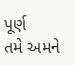પૂર્ણ
તમે અમને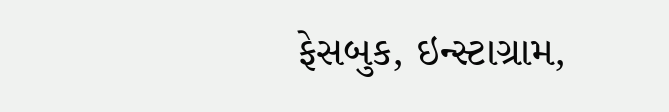ફેસબુક, ઇન્સ્ટાગ્રામ,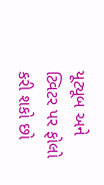યૂટ્યૂબ અને ટ્વિટર પર ફોલો કરી શકો છો